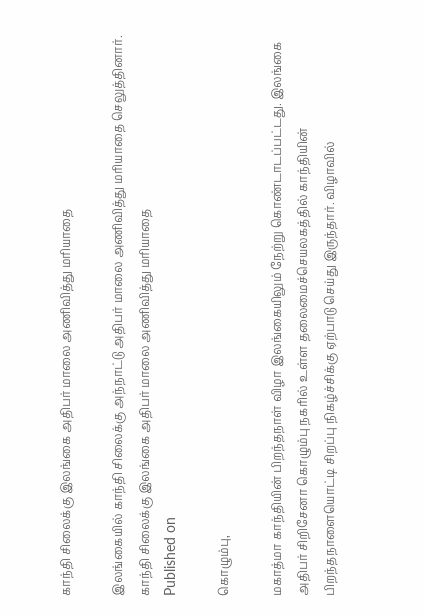காந்தி சிலைக்கு இலங்கை அதிபர் மாலை அணிவித்து மரியாதை

இலங்கையில் காந்தி சிலைக்கு அந்நாட்டு அதிபர் மாலை அணிவித்து மரியாதை செலுத்தினார்.
காந்தி சிலைக்கு இலங்கை அதிபர் மாலை அணிவித்து மரியாதை
Published on

கொழும்பு,

மகாத்மா காந்தியின் பிறந்தநாள் விழா இலங்கையிலும் நேற்று கொண்டாடப்பட்டது. இலங்கை அதிபர் சிறிசேனா கொழும்பு நகரில் உள்ள தலைமைச்செயலகத்தில் காந்தியின் பிறந்தநாளையொட்டி சிறப்பு நிகழ்ச்சிக்கு ஏற்பாடு செய்து இருந்தார். விழாவில்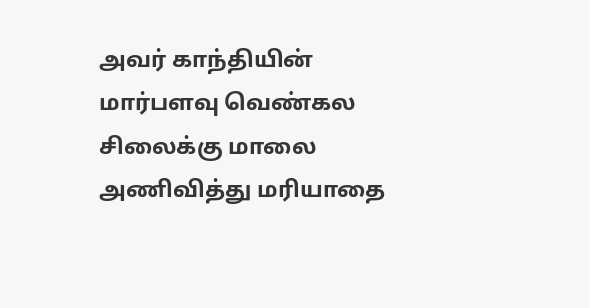அவர் காந்தியின் மார்பளவு வெண்கல சிலைக்கு மாலை அணிவித்து மரியாதை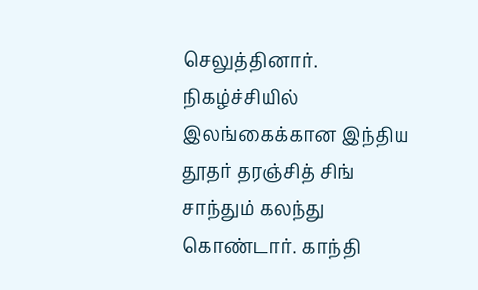செலுத்தினார். நிகழ்ச்சியில் இலங்கைக்கான இந்திய தூதர் தரஞ்சித் சிங் சாந்தும் கலந்து கொண்டார். காந்தி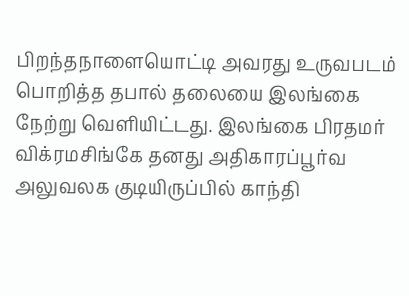பிறந்தநாளையொட்டி அவரது உருவபடம் பொறித்த தபால் தலையை இலங்கை நேற்று வெளியிட்டது. இலங்கை பிரதமர் விக்ரமசிங்கே தனது அதிகாரப்பூர்வ அலுவலக குடியிருப்பில் காந்தி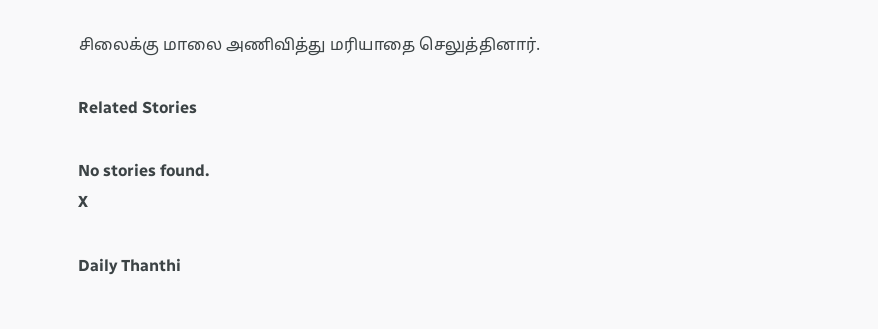சிலைக்கு மாலை அணிவித்து மரியாதை செலுத்தினார்.

Related Stories

No stories found.
X

Daily Thanthi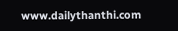www.dailythanthi.com